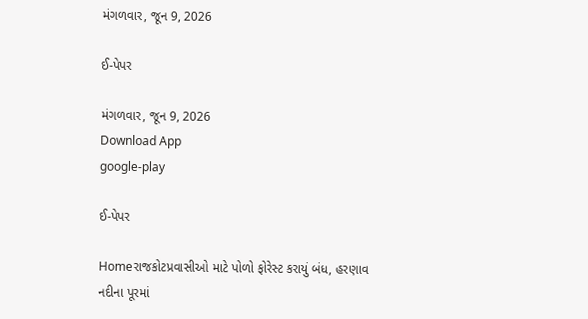મંગળવાર, જૂન 9, 2026

ઈ-પેપર

મંગળવાર, જૂન 9, 2026
Download App
google-play

ઈ-પેપર

Homeરાજકોટપ્રવાસીઓ માટે પોળો ફોરેસ્ટ કરાયું બંધ, હરણાવ નદીના પૂરમાં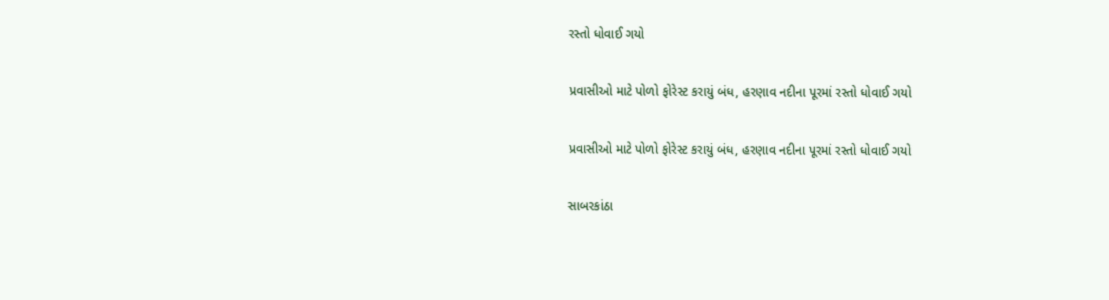રસ્તો ધોવાઈ ગયો

પ્રવાસીઓ માટે પોળો ફોરેસ્ટ કરાયું બંધ, હરણાવ નદીના પૂરમાં રસ્તો ધોવાઈ ગયો

પ્રવાસીઓ માટે પોળો ફોરેસ્ટ કરાયું બંધ, હરણાવ નદીના પૂરમાં રસ્તો ધોવાઈ ગયો

સાબરકાંઠા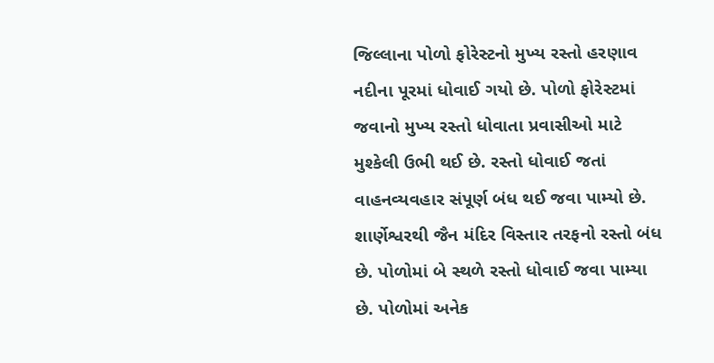જિલ્લાના પોળો ફોરેસ્ટનો મુખ્ય રસ્તો હરણાવ નદીના પૂરમાં ધોવાઈ ગયો છે. પોળો ફોરેસ્ટમાં જવાનો મુખ્ય રસ્તો ધોવાતા પ્રવાસીઓ માટે મુશ્કેલી ઉભી થઈ છે. રસ્તો ધોવાઈ જતાં વાહનવ્યવહાર સંપૂર્ણ બંધ થઈ જવા પામ્યો છે. શાર્ણેશ્વરથી જૈન મંદિર વિસ્તાર તરફનો રસ્તો બંધ છે. પોળોમાં બે સ્થળે રસ્તો ધોવાઈ જવા પામ્યા છે. પોળોમાં અનેક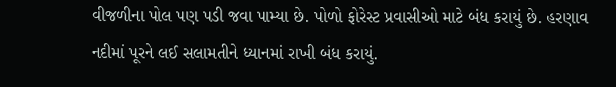વીજળીના પોલ પણ પડી જવા પામ્યા છે. પોળો ફોરેસ્ટ પ્રવાસીઓ માટે બંધ કરાયું છે. હરણાવ નદીમાં પૂરને લઈ સલામતીને ધ્યાનમાં રાખી બંધ કરાયું.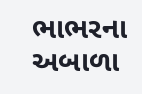ભાભરના અબાળા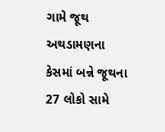ગામે જૂથ અથડામણના કેસમાં બન્ને જૂથના 27 લોકો સામે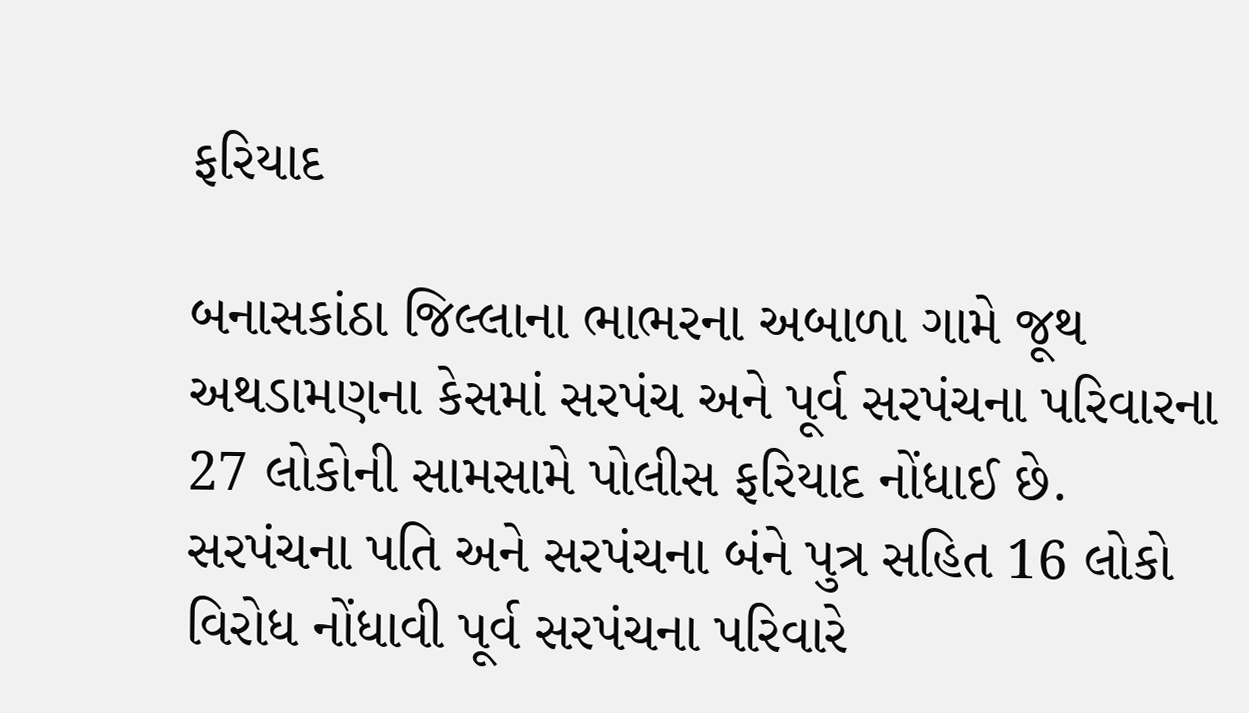ફરિયાદ

બનાસકાંઠા જિલ્લાના ભાભરના અબાળા ગામે જૂથ અથડામણના કેસમાં સરપંચ અને પૂર્વ સરપંચના પરિવારના 27 લોકોની સામસામે પોલીસ ફરિયાદ નોંધાઈ છે.  સરપંચના પતિ અને સરપંચના બંને પુત્ર સહિત 16 લોકો વિરોધ નોંધાવી પૂર્વ સરપંચના પરિવારે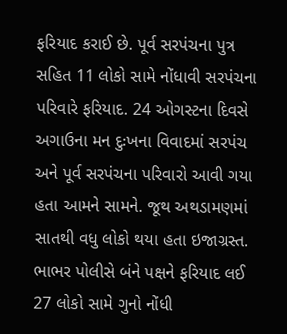ફરિયાદ કરાઈ છે. પૂર્વ સરપંચના પુત્ર સહિત 11 લોકો સામે નોંધાવી સરપંચના પરિવારે ફરિયાદ. 24 ઓગસ્ટના દિવસે અગાઉના મન દુઃખના વિવાદમાં સરપંચ અને પૂર્વ સરપંચના પરિવારો આવી ગયા હતા આમને સામને. જૂથ અથડામણમાં સાતથી વધુ લોકો થયા હતા ઇજાગ્રસ્ત. ભાભર પોલીસે બંને પક્ષને ફરિયાદ લઈ 27 લોકો સામે ગુનો નોંધી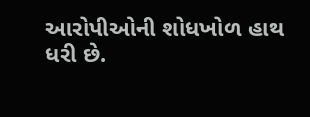આરોપીઓની શોધખોળ હાથ ધરી છે.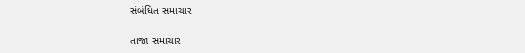સંબંધિત સમાચાર

તાજા સમાચાર